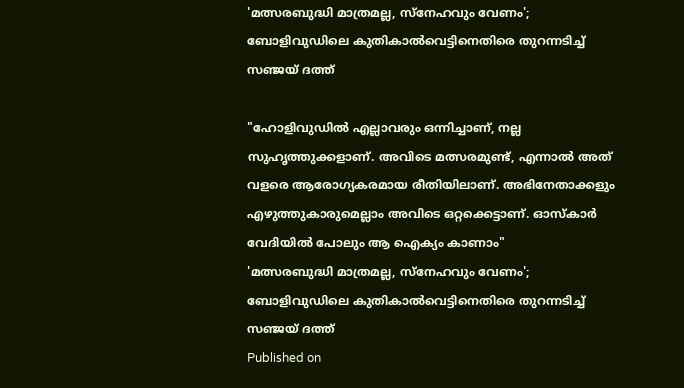'മത്സരബുദ്ധി മാത്രമല്ല, സ്‌നേഹവും വേണം'; ബോളിവുഡിലെ കുതികാല്‍വെട്ടിനെതിരെ തുറന്നടിച്ച് സഞ്ജയ് ദത്ത്

"ഹോളിവുഡില്‍ എല്ലാവരും ഒന്നിച്ചാണ്, നല്ല സുഹൃത്തുക്കളാണ്. അവിടെ മത്സരമുണ്ട്, എന്നാല്‍ അത് വളരെ ആരോഗ്യകരമായ രീതിയിലാണ്. അഭിനേതാക്കളും എഴുത്തുകാരുമെല്ലാം അവിടെ ഒറ്റക്കെട്ടാണ്. ഓസ്‌കാര്‍ വേദിയില്‍ പോലും ആ ഐക്യം കാണാം"
'മത്സരബുദ്ധി മാത്രമല്ല, സ്‌നേഹവും വേണം'; ബോളിവുഡിലെ കുതികാല്‍വെട്ടിനെതിരെ തുറന്നടിച്ച് സഞ്ജയ് ദത്ത്
Published on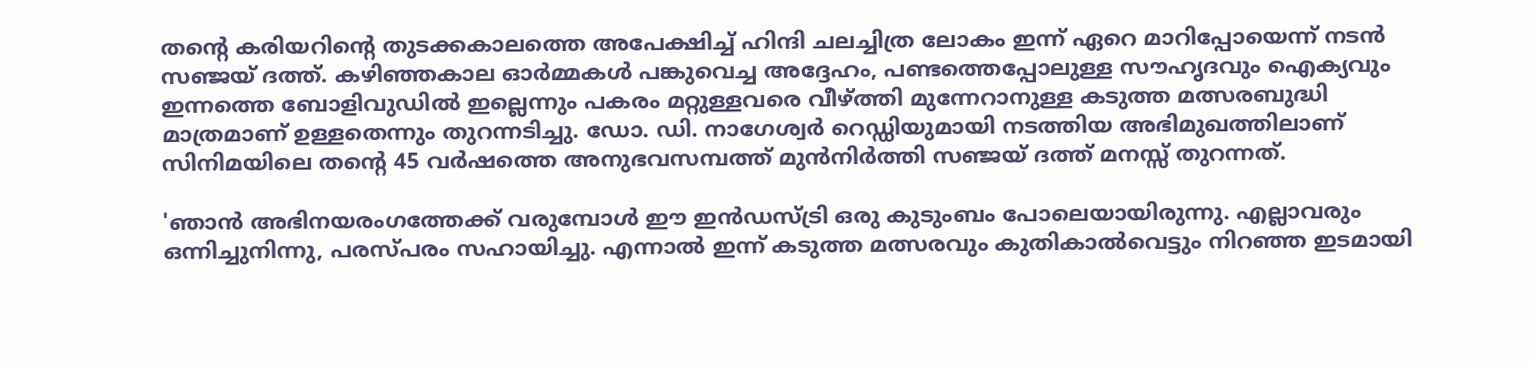തന്റെ കരിയറിന്റെ തുടക്കകാലത്തെ അപേക്ഷിച്ച് ഹിന്ദി ചലച്ചിത്ര ലോകം ഇന്ന് ഏറെ മാറിപ്പോയെന്ന് നടന്‍ സഞ്ജയ് ദത്ത്. കഴിഞ്ഞകാല ഓര്‍മ്മകള്‍ പങ്കുവെച്ച അദ്ദേഹം, പണ്ടത്തെപ്പോലുള്ള സൗഹൃദവും ഐക്യവും ഇന്നത്തെ ബോളിവുഡില്‍ ഇല്ലെന്നും പകരം മറ്റുള്ളവരെ വീഴ്ത്തി മുന്നേറാനുള്ള കടുത്ത മത്സരബുദ്ധി മാത്രമാണ് ഉള്ളതെന്നും തുറന്നടിച്ചു. ഡോ. ഡി. നാഗേശ്വര്‍ റെഡ്ഡിയുമായി നടത്തിയ അഭിമുഖത്തിലാണ് സിനിമയിലെ തന്റെ 45 വര്‍ഷത്തെ അനുഭവസമ്പത്ത് മുന്‍നിര്‍ത്തി സഞ്ജയ് ദത്ത് മനസ്സ് തുറന്നത്.

'ഞാന്‍ അഭിനയരംഗത്തേക്ക് വരുമ്പോള്‍ ഈ ഇന്‍ഡസ്ട്രി ഒരു കുടുംബം പോലെയായിരുന്നു. എല്ലാവരും ഒന്നിച്ചുനിന്നു, പരസ്പരം സഹായിച്ചു. എന്നാല്‍ ഇന്ന് കടുത്ത മത്സരവും കുതികാല്‍വെട്ടും നിറഞ്ഞ ഇടമായി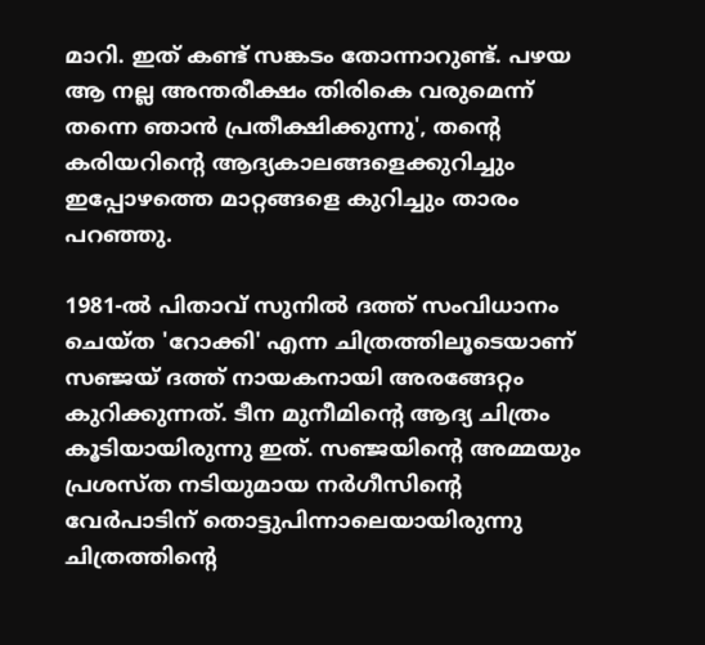മാറി. ഇത് കണ്ട് സങ്കടം തോന്നാറുണ്ട്. പഴയ ആ നല്ല അന്തരീക്ഷം തിരികെ വരുമെന്ന് തന്നെ ഞാന്‍ പ്രതീക്ഷിക്കുന്നു', തന്റെ കരിയറിന്റെ ആദ്യകാലങ്ങളെക്കുറിച്ചും ഇപ്പോഴത്തെ മാറ്റങ്ങളെ കുറിച്ചും താരം പറഞ്ഞു.

1981-ല്‍ പിതാവ് സുനില്‍ ദത്ത് സംവിധാനം ചെയ്ത 'റോക്കി' എന്ന ചിത്രത്തിലൂടെയാണ് സഞ്ജയ് ദത്ത് നായകനായി അരങ്ങേറ്റം കുറിക്കുന്നത്. ടീന മുനീമിന്റെ ആദ്യ ചിത്രം കൂടിയായിരുന്നു ഇത്. സഞ്ജയിന്റെ അമ്മയും പ്രശസ്ത നടിയുമായ നര്‍ഗീസിന്റെ വേര്‍പാടിന് തൊട്ടുപിന്നാലെയായിരുന്നു ചിത്രത്തിന്റെ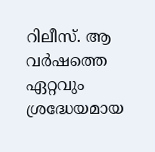റിലീസ്. ആ വര്‍ഷത്തെ ഏറ്റവും ശ്രദ്ധേയമായ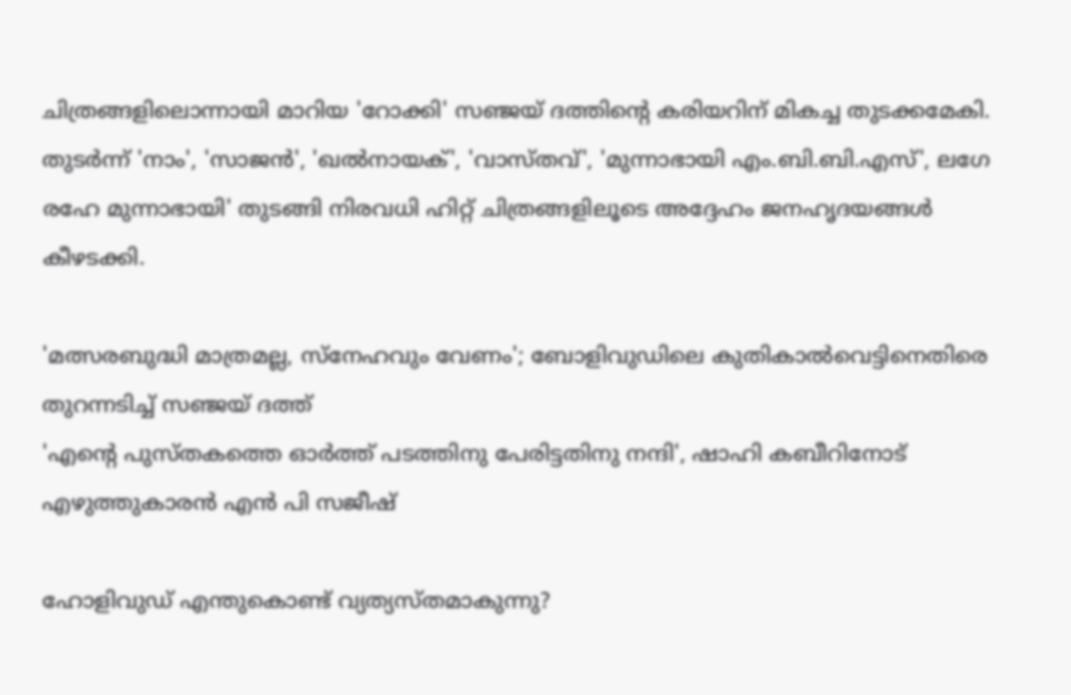ചിത്രങ്ങളിലൊന്നായി മാറിയ 'റോക്കി' സഞ്ജയ് ദത്തിന്റെ കരിയറിന് മികച്ച തുടക്കമേകി. തുടര്‍ന്ന് 'നാം', 'സാജന്‍', 'ഖല്‍നായക്', 'വാസ്തവ്', 'മുന്നാഭായി എം.ബി.ബി.എസ്', ലഗേ രഹേ മുന്നാഭായി' തുടങ്ങി നിരവധി ഹിറ്റ് ചിത്രങ്ങളിലൂടെ അദ്ദേഹം ജനഹൃദയങ്ങള്‍ കീഴടക്കി.

'മത്സരബുദ്ധി മാത്രമല്ല, സ്‌നേഹവും വേണം'; ബോളിവുഡിലെ കുതികാല്‍വെട്ടിനെതിരെ തുറന്നടിച്ച് സഞ്ജയ് ദത്ത്
'എന്റെ പുസ്തകത്തെ ഓർത്ത് പടത്തിനു പേരിട്ടതിനു നന്ദി', ഷാഹി കബീറിനോട് എഴുത്തുകാരൻ എൻ പി സജീഷ്

ഹോളിവുഡ് എന്തുകൊണ്ട് വ്യത്യസ്തമാകുന്നു?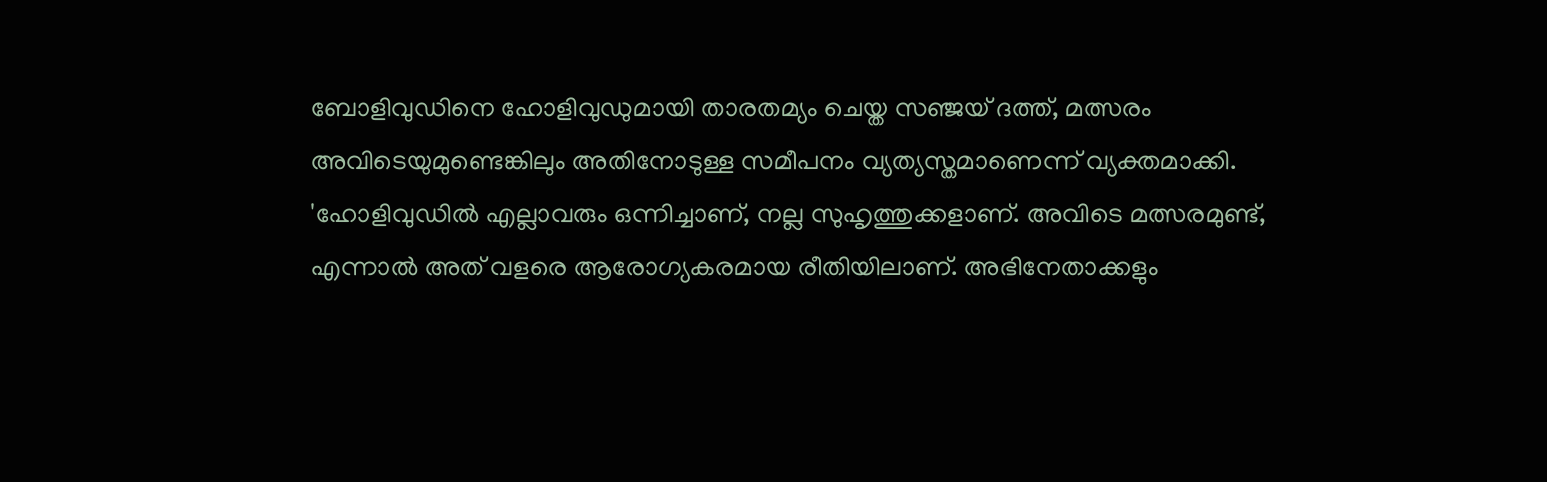ബോളിവുഡിനെ ഹോളിവുഡുമായി താരതമ്യം ചെയ്ത സഞ്ജയ് ദത്ത്, മത്സരം അവിടെയുമുണ്ടെങ്കിലും അതിനോടുള്ള സമീപനം വ്യത്യസ്തമാണെന്ന് വ്യക്തമാക്കി. 'ഹോളിവുഡില്‍ എല്ലാവരും ഒന്നിച്ചാണ്, നല്ല സുഹൃത്തുക്കളാണ്. അവിടെ മത്സരമുണ്ട്, എന്നാല്‍ അത് വളരെ ആരോഗ്യകരമായ രീതിയിലാണ്. അഭിനേതാക്കളും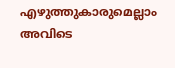എഴുത്തുകാരുമെല്ലാം അവിടെ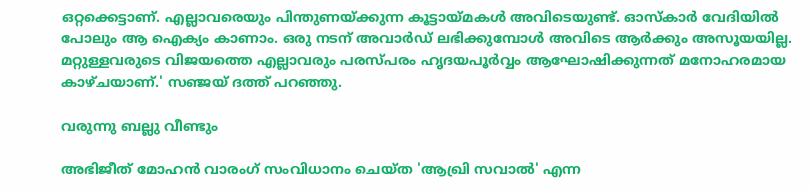ഒറ്റക്കെട്ടാണ്. എല്ലാവരെയും പിന്തുണയ്ക്കുന്ന കൂട്ടായ്മകള്‍ അവിടെയുണ്ട്. ഓസ്‌കാര്‍ വേദിയില്‍ പോലും ആ ഐക്യം കാണാം. ഒരു നടന് അവാര്‍ഡ് ലഭിക്കുമ്പോള്‍ അവിടെ ആര്‍ക്കും അസൂയയില്ല. മറ്റുള്ളവരുടെ വിജയത്തെ എല്ലാവരും പരസ്പരം ഹൃദയപൂര്‍വ്വം ആഘോഷിക്കുന്നത് മനോഹരമായ കാഴ്ചയാണ്.' സഞ്ജയ് ദത്ത് പറഞ്ഞു.

വരുന്നു ബല്ലു വീണ്ടും

അഭിജീത് മോഹന്‍ വാരംഗ് സംവിധാനം ചെയ്ത 'ആഖ്രി സവാല്‍' എന്ന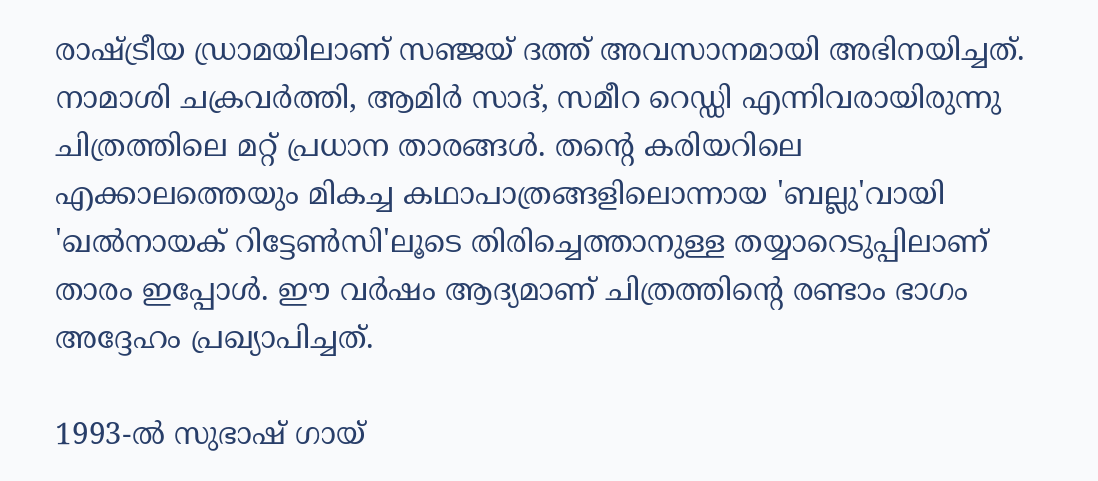രാഷ്ട്രീയ ഡ്രാമയിലാണ് സഞ്ജയ് ദത്ത് അവസാനമായി അഭിനയിച്ചത്. നാമാശി ചക്രവര്‍ത്തി, ആമിര്‍ സാദ്, സമീറ റെഡ്ഡി എന്നിവരായിരുന്നു ചിത്രത്തിലെ മറ്റ് പ്രധാന താരങ്ങള്‍. തന്റെ കരിയറിലെ എക്കാലത്തെയും മികച്ച കഥാപാത്രങ്ങളിലൊന്നായ 'ബല്ലു'വായി 'ഖല്‍നായക് റിട്ടേണ്‍സി'ലൂടെ തിരിച്ചെത്താനുള്ള തയ്യാറെടുപ്പിലാണ് താരം ഇപ്പോള്‍. ഈ വര്‍ഷം ആദ്യമാണ് ചിത്രത്തിന്റെ രണ്ടാം ഭാഗം അദ്ദേഹം പ്രഖ്യാപിച്ചത്.

1993-ല്‍ സുഭാഷ് ഗായ്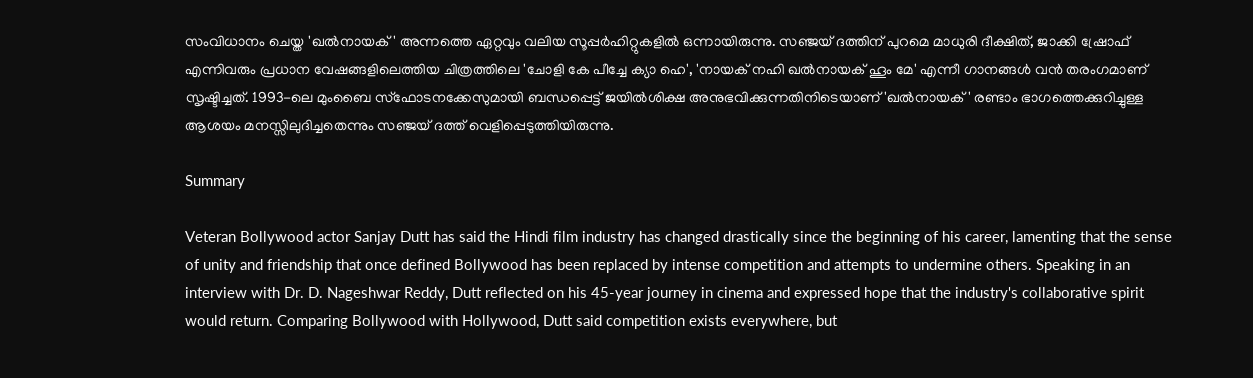സംവിധാനം ചെയ്ത 'ഖല്‍നായക്' അന്നത്തെ ഏറ്റവും വലിയ സൂപ്പര്‍ഹിറ്റുകളില്‍ ഒന്നായിരുന്നു. സഞ്ജയ് ദത്തിന് പുറമെ മാധുരി ദീക്ഷിത്, ജാക്കി ഷ്രോഫ് എന്നിവരും പ്രധാന വേഷങ്ങളിലെത്തിയ ചിത്രത്തിലെ 'ചോളി കേ പീച്ചേ ക്യാ ഹെ', 'നായക് നഹി ഖല്‍നായക് ഹൂം മേ' എന്നീ ഗാനങ്ങള്‍ വന്‍ തരംഗമാണ് സൃഷ്ടിച്ചത്. 1993-ലെ മുംബൈ സ്‌ഫോടനക്കേസുമായി ബന്ധപ്പെട്ട് ജയില്‍ശിക്ഷ അനുഭവിക്കുന്നതിനിടെയാണ് 'ഖല്‍നായക്' രണ്ടാം ഭാഗത്തെക്കുറിച്ചുള്ള ആശയം മനസ്സിലുദിച്ചതെന്നും സഞ്ജയ് ദത്ത് വെളിപ്പെടുത്തിയിരുന്നു.

Summary

Veteran Bollywood actor Sanjay Dutt has said the Hindi film industry has changed drastically since the beginning of his career, lamenting that the sense of unity and friendship that once defined Bollywood has been replaced by intense competition and attempts to undermine others. Speaking in an interview with Dr. D. Nageshwar Reddy, Dutt reflected on his 45-year journey in cinema and expressed hope that the industry's collaborative spirit would return. Comparing Bollywood with Hollywood, Dutt said competition exists everywhere, but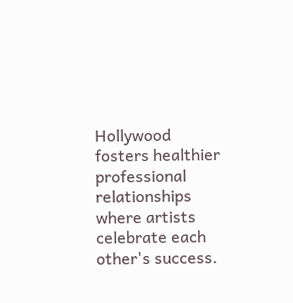Hollywood fosters healthier professional relationships where artists celebrate each other's success.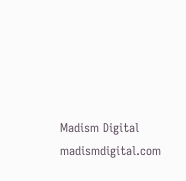Madism Digital
madismdigital.com